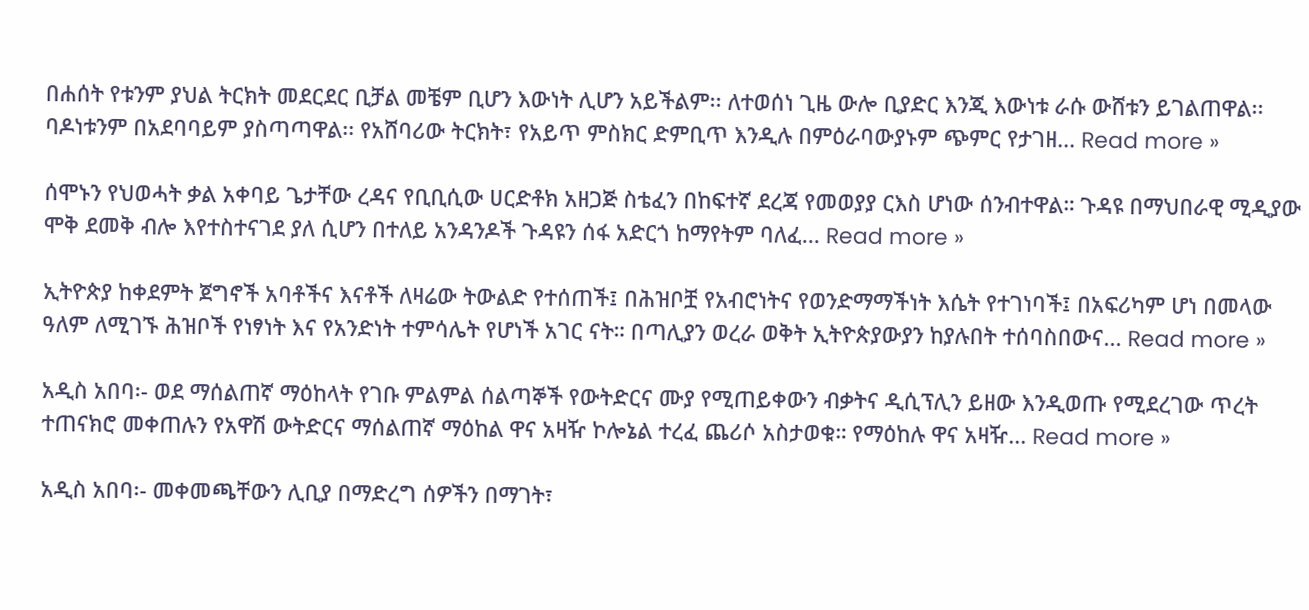በሐሰት የቱንም ያህል ትርክት መደርደር ቢቻል መቼም ቢሆን እውነት ሊሆን አይችልም፡፡ ለተወሰነ ጊዜ ውሎ ቢያድር እንጂ እውነቱ ራሱ ውሸቱን ይገልጠዋል፡፡ ባዶነቱንም በአደባባይም ያስጣጣዋል፡፡ የአሸባሪው ትርክት፣ የአይጥ ምስክር ድምቢጥ እንዲሉ በምዕራባውያኑም ጭምር የታገዘ... Read more »

ሰሞኑን የህወሓት ቃል አቀባይ ጌታቸው ረዳና የቢቢሲው ሀርድቶክ አዘጋጅ ስቴፈን በከፍተኛ ደረጃ የመወያያ ርእስ ሆነው ሰንብተዋል። ጉዳዩ በማህበራዊ ሚዲያው ሞቅ ደመቅ ብሎ እየተስተናገደ ያለ ሲሆን በተለይ አንዳንዶች ጉዳዩን ሰፋ አድርጎ ከማየትም ባለፈ... Read more »

ኢትዮጵያ ከቀደምት ጀግኖች አባቶችና እናቶች ለዛሬው ትውልድ የተሰጠች፤ በሕዝቦቿ የአብሮነትና የወንድማማችነት እሴት የተገነባች፤ በአፍሪካም ሆነ በመላው ዓለም ለሚገኙ ሕዝቦች የነፃነት እና የአንድነት ተምሳሌት የሆነች አገር ናት። በጣሊያን ወረራ ወቅት ኢትዮጵያውያን ከያሉበት ተሰባስበውና... Read more »

አዲስ አበባ፡- ወደ ማሰልጠኛ ማዕከላት የገቡ ምልምል ሰልጣኞች የውትድርና ሙያ የሚጠይቀውን ብቃትና ዲሲፕሊን ይዘው እንዲወጡ የሚደረገው ጥረት ተጠናክሮ መቀጠሉን የአዋሽ ውትድርና ማሰልጠኛ ማዕከል ዋና አዛዥ ኮሎኔል ተረፈ ጨሪሶ አስታወቁ። የማዕከሉ ዋና አዛዥ... Read more »

አዲስ አበባ፡- መቀመጫቸውን ሊቢያ በማድረግ ሰዎችን በማገት፣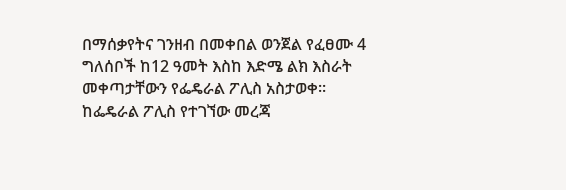በማሰቃየትና ገንዘብ በመቀበል ወንጀል የፈፀሙ 4 ግለሰቦች ከ12 ዓመት እስከ እድሜ ልክ እስራት መቀጣታቸውን የፌዴራል ፖሊስ አስታወቀ፡፡ ከፌዴራል ፖሊስ የተገኘው መረጃ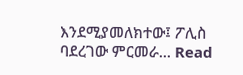እንደሚያመለክተው፤ ፖሊስ ባደረገው ምርመራ... Read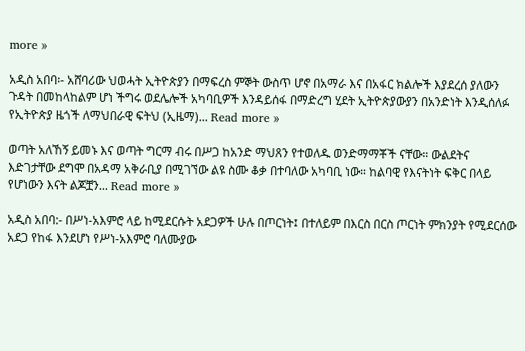more »

አዲስ አበባ፡- አሸባሪው ህወሓት ኢትዮጵያን በማፍረስ ምኞት ውስጥ ሆኖ በአማራ እና በአፋር ክልሎች እያደረሰ ያለውን ጉዳት በመከላከልም ሆነ ችግሩ ወደሌሎች አካባቢዎች እንዳይሰፋ በማድረግ ሂደት ኢትዮጵያውያን በአንድነት እንዲሰለፉ የኢትዮጵያ ዜጎች ለማህበራዊ ፍትህ (ኢዜማ)... Read more »

ወጣት አለኸኝ ይመኑ እና ወጣት ግርማ ብሩ በሥጋ ከአንድ ማህጸን የተወለዱ ወንድማማቾች ናቸው። ውልደትና እድገታቸው ደግሞ በአዳማ አቅራቢያ በሚገኘው ልዩ ስሙ ቆቃ በተባለው አካባቢ ነው። ከልባዊ የእናትነት ፍቅር በላይ የሆነውን እናት ልጆቿን... Read more »

አዲስ አበባ:- በሥነ-አእምሮ ላይ ከሚደርሱት አደጋዎች ሁሉ በጦርነት፤ በተለይም በእርስ በርስ ጦርነት ምክንያት የሚደርሰው አደጋ የከፋ እንደሆነ የሥነ-አእምሮ ባለሙያው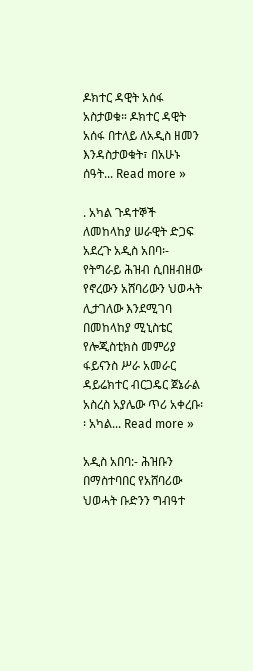ዶክተር ዳዊት አሰፋ አስታወቁ። ዶክተር ዳዊት አሰፋ በተለይ ለአዲስ ዘመን እንዳስታወቁት፣ በአሁኑ ሰዓት... Read more »

. አካል ጉዳተኞች ለመከላከያ ሠራዊት ድጋፍ አደረጉ አዲስ አበባ፡- የትግራይ ሕዝብ ሲበዘብዘው የኖረውን አሸባሪውን ህወሓት ሊታገለው እንደሚገባ በመከላከያ ሚኒስቴር የሎጂስቲክስ መምሪያ ፋይናንስ ሥራ አመራር ዳይሬክተር ብርጋዴር ጀኔራል አስረስ አያሌው ጥሪ አቀረቡ፡፡ አካል... Read more »

አዲስ አበባ:- ሕዝቡን በማስተባበር የአሸባሪው ህወሓት ቡድንን ግብዓተ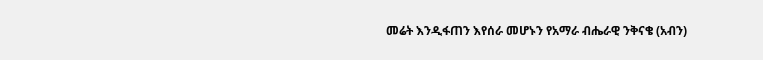መሬት እንዲፋጠን እየሰራ መሆኑን የአማራ ብሔራዊ ንቅናቄ (አብን)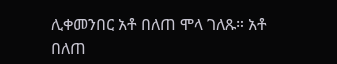ሊቀመንበር አቶ በለጠ ሞላ ገለጹ። አቶ በለጠ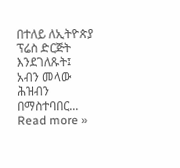በተለይ ለኢትዮጵያ ፕሬስ ድርጅት እንደገለጹት፤ አብን መላው ሕዝብን በማስተባበር... Read more »